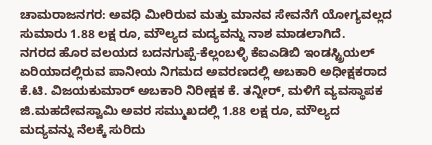ಚಾಮರಾಜನಗರ: ಅವಧಿ ಮೀರಿರುವ ಮತ್ತು ಮಾನವ ಸೇವನೆಗೆ ಯೋಗ್ಯವಲ್ಲದ ಸುಮಾರು 1.88 ಲಕ್ಷ ರೂ, ಮೌಲ್ಯದ ಮದ್ಯವನ್ನು ನಾಶ ಮಾಡಲಾಗಿದೆ.
ನಗರದ ಹೊರ ವಲಯದ ಬದನಗುಪ್ಪೆ-ಕೆಲ್ಲಂಬಳ್ಳಿ ಕೆಐಎಡಿಬಿ ಇಂಡಸ್ಟ್ರಿಯಲ್ ಏರಿಯಾದಲ್ಲಿರುವ ಪಾನೀಯ ನಿಗಮದ ಅವರಣದಲ್ಲಿ ಅಬಕಾರಿ ಅಧೀಕ್ಷಕರಾದ ಕೆ.ಟಿ. ವಿಜಯಕುಮಾರ್ ಅಬಕಾರಿ ನಿರೀಕ್ಷಕ ಕೆ. ತನ್ನೀರ್, ಮಳಿಗೆ ವ್ಯವಸ್ಥಾಪಕ ಜಿ.ಮಹದೇವಸ್ವಾಮಿ ಅವರ ಸಮ್ಮುಖದಲ್ಲಿ 1.88 ಲಕ್ಷ ರೂ, ಮೌಲ್ಯದ ಮದ್ಯವನ್ನು ನೆಲಕ್ಕೆ ಸುರಿದು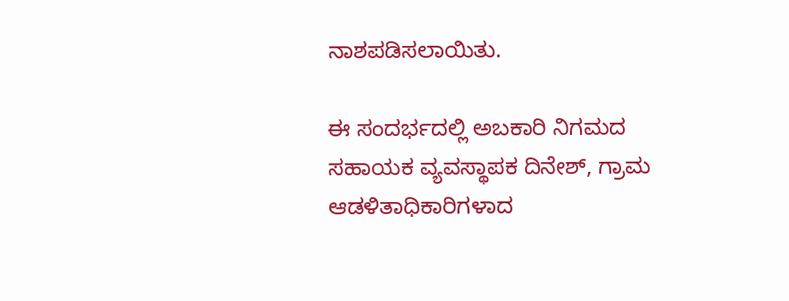ನಾಶಪಡಿಸಲಾಯಿತು.

ಈ ಸಂದರ್ಭದಲ್ಲಿ ಅಬಕಾರಿ ನಿಗಮದ ಸಹಾಯಕ ವ್ಯವಸ್ಥಾಪಕ ದಿನೇಶ್, ಗ್ರಾಮ ಆಡಳಿತಾಧಿಕಾರಿಗಳಾದ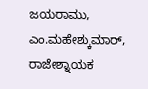ಜಯರಾಮು, ಎಂ.ಮಹೇಶ್ಕುಮಾರ್, ರಾಜೇಶ್ನಾಯಕ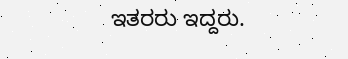ಇತರರು ಇದ್ದರು.